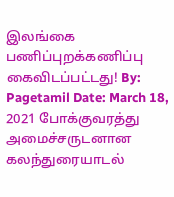இலங்கை பணிப்புறக்கணிப்பு கைவிடப்பட்டது! By: Pagetamil Date: March 18, 2021 போக்குவரத்து அமைச்சருடனான கலந்துரையாடல்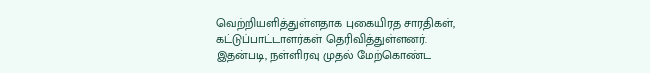வெற்றியளித்துள்ளதாக புகையிரத சாரதிகள், கட்டுப்பாட்டாளர்கள் தெரிவித்துள்ளனர். இதன்படி, நள்ளிரவு முதல் மேற்கொண்ட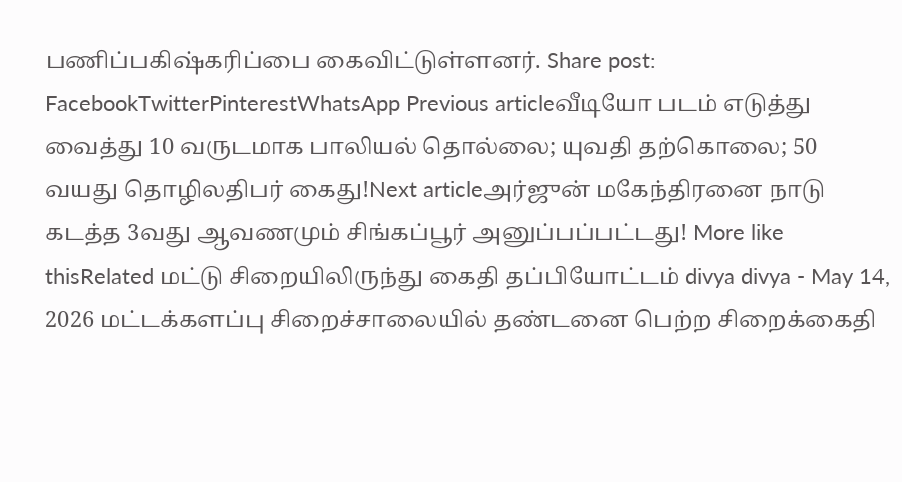பணிப்பகிஷ்கரிப்பை கைவிட்டுள்ளனர். Share post: FacebookTwitterPinterestWhatsApp Previous articleவீடியோ படம் எடுத்து வைத்து 10 வருடமாக பாலியல் தொல்லை; யுவதி தற்கொலை; 50 வயது தொழிலதிபர் கைது!Next articleஅர்ஜுன் மகேந்திரனை நாடு கடத்த 3வது ஆவணமும் சிங்கப்பூர் அனுப்பப்பட்டது! More like thisRelated மட்டு சிறையிலிருந்து கைதி தப்பியோட்டம் divya divya - May 14, 2026 மட்டக்களப்பு சிறைச்சாலையில் தண்டனை பெற்ற சிறைக்கைதி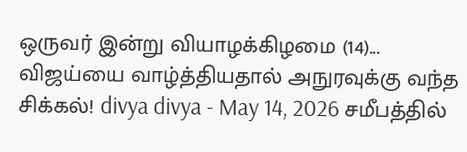ஒருவர் இன்று வியாழக்கிழமை (14)... விஜய்யை வாழ்த்தியதால் அநுரவுக்கு வந்த சிக்கல்! divya divya - May 14, 2026 சமீபத்தில்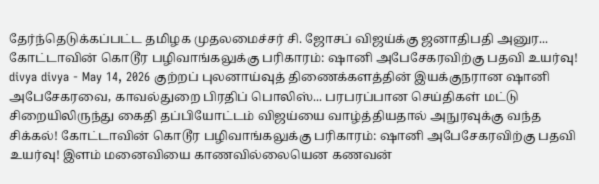தேர்ந்தெடுக்கப்பட்ட தமிழக முதலமைச்சர் சி. ஜோசப் விஜய்க்கு ஜனாதிபதி அனுர... கோட்டாவின் கொடூர பழிவாங்கலுக்கு பரிகாரம்: ஷானி அபேசேகரவிற்கு பதவி உயர்வு! divya divya - May 14, 2026 குற்றப் புலனாய்வுத் திணைக்களத்தின் இயக்குநரான ஷானி அபேசேகரவை, காவல்துறை பிரதிப் பொலிஸ்... பரபரப்பான செய்திகள் மட்டு சிறையிலிருந்து கைதி தப்பியோட்டம் விஜய்யை வாழ்த்தியதால் அநுரவுக்கு வந்த சிக்கல்! கோட்டாவின் கொடூர பழிவாங்கலுக்கு பரிகாரம்: ஷானி அபேசேகரவிற்கு பதவி உயர்வு! இளம் மனைவியை காணவில்லையென கணவன்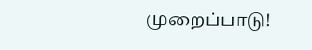முறைப்பாடு!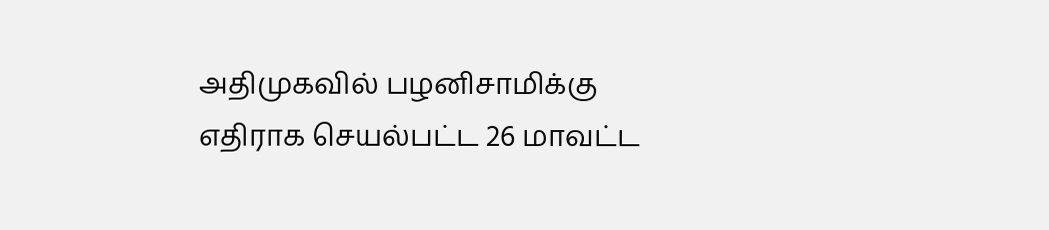அதிமுகவில் பழனிசாமிக்கு எதிராக செயல்பட்ட 26 மாவட்ட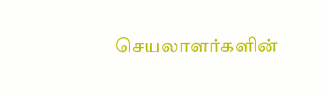செயலாளர்களின்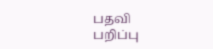பதவி பறிப்பு